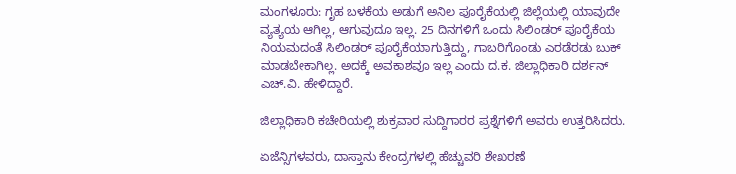ಮಂಗಳೂರು: ಗೃಹ ಬಳಕೆಯ ಅಡುಗೆ ಅನಿಲ ಪೂರೈಕೆಯಲ್ಲಿ ಜಿಲ್ಲೆಯಲ್ಲಿ ಯಾವುದೇ ವ್ಯತ್ಯಯ ಆಗಿಲ್ಲ, ಆಗುವುದೂ ಇಲ್ಲ. 25 ದಿನಗಳಿಗೆ ಒಂದು ಸಿಲಿಂಡರ್‌ ಪೂರೈಕೆಯ ನಿಯಮದಂತೆ ಸಿಲಿಂಡರ್‌ ಪೂರೈಕೆಯಾಗುತ್ತಿದ್ದು, ಗಾಬರಿಗೊಂಡು ಎರಡೆರಡು ಬುಕ್‌ ಮಾಡಬೇಕಾಗಿಲ್ಲ. ಅದಕ್ಕೆ ಅವಕಾಶವೂ ಇಲ್ಲ ಎಂದು ದ.ಕ. ಜಿಲ್ಲಾಧಿಕಾರಿ ದರ್ಶನ್‌ ಎಚ್‌.ವಿ. ಹೇಳಿದ್ದಾರೆ.

ಜಿಲ್ಲಾಧಿಕಾರಿ ಕಚೇರಿಯಲ್ಲಿ ಶುಕ್ರವಾರ ಸುದ್ದಿಗಾರರ ಪ್ರಶ್ನೆಗಳಿಗೆ ಅವರು ಉತ್ತರಿಸಿದರು.

ಏಜೆನ್ಸಿಗಳವರು, ದಾಸ್ತಾನು ಕೇಂದ್ರಗಳಲ್ಲಿ ಹೆಚ್ಚುವರಿ ಶೇಖರಣೆ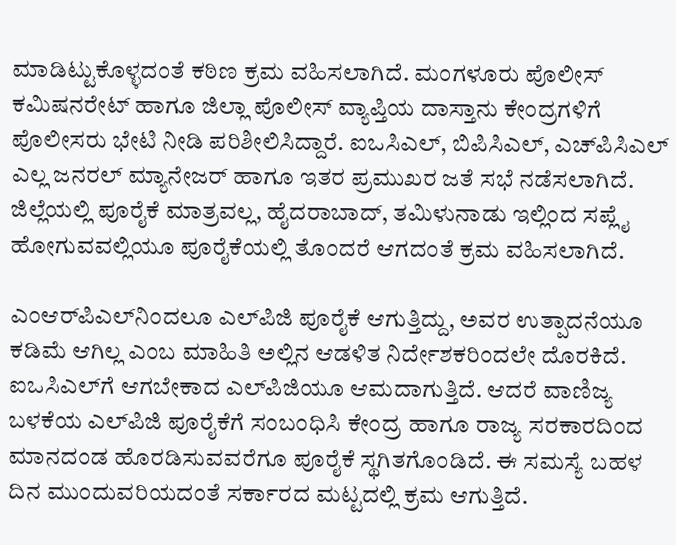ಮಾಡಿಟ್ಟುಕೊಳ್ಳದಂತೆ ಕಠಿಣ ಕ್ರಮ ವಹಿಸಲಾಗಿದೆ. ಮಂಗಳೂರು ಪೊಲೀಸ್‌ ಕಮಿಷನರೇಟ್‌ ಹಾಗೂ ಜಿಲ್ಲಾ ಪೊಲೀಸ್‌ ವ್ಯಾಪ್ತಿಯ ದಾಸ್ತಾನು ಕೇಂದ್ರಗಳಿಗೆ ಪೊಲೀಸರು ಭೇಟಿ ನೀಡಿ ಪರಿಶೀಲಿಸಿದ್ದಾರೆ. ಐಒಸಿಎಲ್‌, ಬಿಪಿಸಿಎಲ್‌, ಎಚ್‌ಪಿಸಿಎಲ್‌ ಎಲ್ಲ ಜನರಲ್‌ ಮ್ಯಾನೇಜರ್‌ ಹಾಗೂ ಇತರ ಪ್ರಮುಖರ ಜತೆ ಸಭೆ ನಡೆಸಲಾಗಿದೆ. ಜಿಲ್ಲೆಯಲ್ಲಿ ಪೂರೈಕೆ ಮಾತ್ರವಲ್ಲ, ಹೈದರಾಬಾದ್‌, ತಮಿಳುನಾಡು ಇಲ್ಲಿಂದ ಸಪ್ಲೈ ಹೋಗುವವಲ್ಲಿಯೂ ಪೂರೈಕೆಯಲ್ಲಿ ತೊಂದರೆ ಆಗದಂತೆ ಕ್ರಮ ವಹಿಸಲಾಗಿದೆ.

ಎಂಆರ್‌ಪಿಎಲ್‌ನಿಂದಲೂ ಎಲ್‌ಪಿಜಿ ಪೂರೈಕೆ ಆಗುತ್ತಿದ್ದು, ಅವರ ಉತ್ಪಾದನೆಯೂ ಕಡಿಮೆ ಆಗಿಲ್ಲ ಎಂಬ ಮಾಹಿತಿ ಅಲ್ಲಿನ ಆಡಳಿತ ನಿರ್ದೇಶಕರಿಂದಲೇ ದೊರಕಿದೆ. ಐಒಸಿಎಲ್‌ಗೆ ಆಗಬೇಕಾದ ಎಲ್‌ಪಿಜಿಯೂ ಆಮದಾಗುತ್ತಿದೆ. ಆದರೆ ವಾಣಿಜ್ಯ ಬಳಕೆಯ ಎಲ್‌ಪಿಜಿ ಪೂರೈಕೆಗೆ ಸಂಬಂಧಿಸಿ ಕೇಂದ್ರ ಹಾಗೂ ರಾಜ್ಯ ಸರಕಾರದಿಂದ ಮಾನದಂಡ ಹೊರಡಿಸುವವರೆಗೂ ಪೂರೈಕೆ ಸ್ಥಗಿತಗೊಂಡಿದೆ. ಈ ಸಮಸ್ಯೆ ಬಹಳ ದಿನ ಮುಂದುವರಿಯದಂತೆ ಸರ್ಕಾರದ ಮಟ್ಟದಲ್ಲಿ ಕ್ರಮ ಆಗುತ್ತಿದೆ.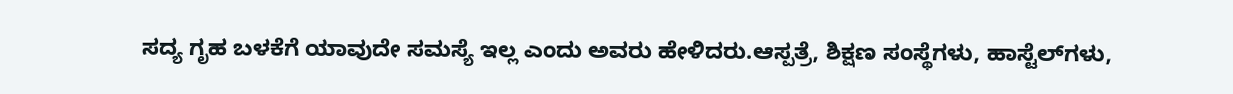ಸದ್ಯ ಗೃಹ ಬಳಕೆಗೆ ಯಾವುದೇ ಸಮಸ್ಯೆ ಇಲ್ಲ ಎಂದು ಅವರು ಹೇಳಿದರು.ಆಸ್ಪತ್ರೆ, ಶಿಕ್ಷಣ ಸಂಸ್ಥೆಗಳು, ಹಾಸ್ಟೆಲ್‌ಗಳು,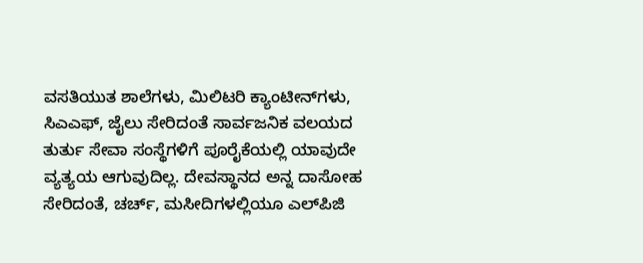ವಸತಿಯುತ ಶಾಲೆಗಳು, ಮಿಲಿಟರಿ ಕ್ಯಾಂಟೀನ್‌ಗಳು, ಸಿಎಎಫ್‌, ಜೈಲು ಸೇರಿದಂತೆ ಸಾರ್ವಜನಿಕ ವಲಯದ ತುರ್ತು ಸೇವಾ ಸಂಸ್ಥೆಗಳಿಗೆ ಪೂರೈಕೆಯಲ್ಲಿ ಯಾವುದೇ ವ್ಯತ್ಯಯ ಆಗುವುದಿಲ್ಲ. ದೇವಸ್ಥಾನದ ಅನ್ನ ದಾಸೋಹ ಸೇರಿದಂತೆ, ಚರ್ಚ್‌, ಮಸೀದಿಗಳಲ್ಲಿಯೂ ಎಲ್‌ಪಿಜಿ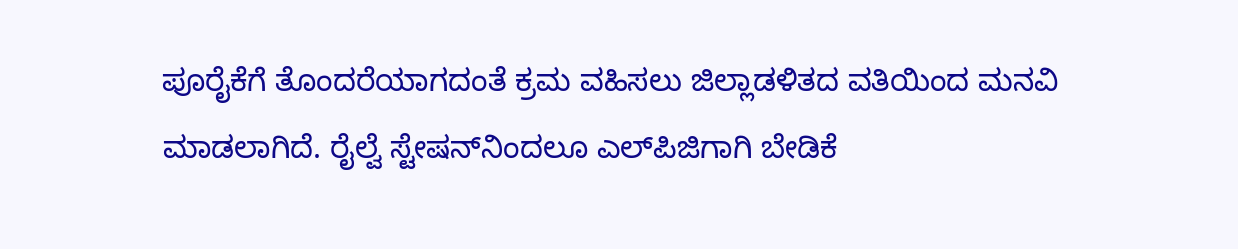ಪೂರೈಕೆಗೆ ತೊಂದರೆಯಾಗದಂತೆ ಕ್ರಮ ವಹಿಸಲು ಜಿಲ್ಲಾಡಳಿತದ ವತಿಯಿಂದ ಮನವಿ ಮಾಡಲಾಗಿದೆ. ರೈಲ್ವೆ ಸ್ಟೇಷನ್‌ನಿಂದಲೂ ಎಲ್‌ಪಿಜಿಗಾಗಿ ಬೇಡಿಕೆ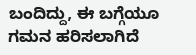ಬಂದಿದ್ದು, ಈ ಬಗ್ಗೆಯೂ ಗಮನ ಹರಿಸಲಾಗಿದೆ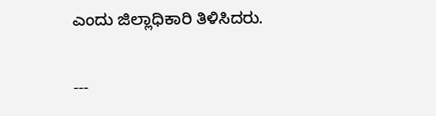ಎಂದು ಜಿಲ್ಲಾಧಿಕಾರಿ ತಿಳಿಸಿದರು.

---